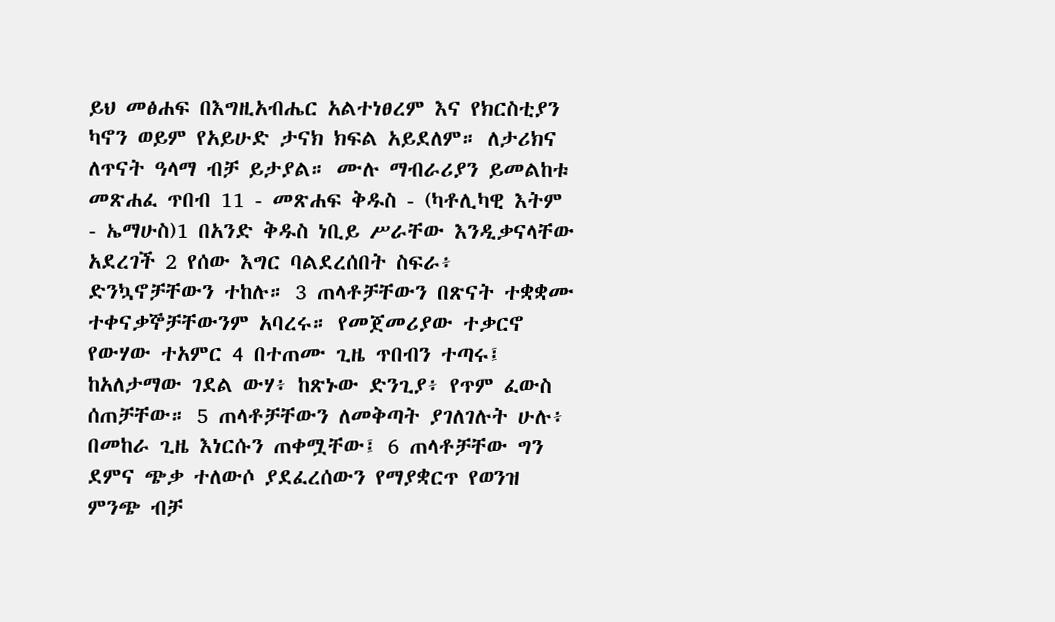ይህ መፅሐፍ በእግዚአብሔር አልተነፀረም እና የክርስቲያን ካኖን ወይም የአይሁድ ታናክ ክፍል አይደለም። ለታሪክና ለጥናት ዓላማ ብቻ ይታያል። ሙሉ ማብራሪያን ይመልከቱ መጽሐፈ ጥበብ 11 - መጽሐፍ ቅዱስ - (ካቶሊካዊ እትም - ኤማሁስ)1 በአንድ ቅዱስ ነቢይ ሥራቸው እንዲቃናላቸው አደረገች 2 የሰው እግር ባልደረሰበት ስፍራ፥ ድንኳኖቻቸውን ተከሉ። 3 ጠላቶቻቸውን በጽናት ተቋቋሙ ተቀናቃኞቻቸውንም አባረሩ። የመጀመሪያው ተቃርኖ የውሃው ተአምር 4 በተጠሙ ጊዜ ጥበብን ተጣሩ፤ ከአለታማው ገደል ውሃ፥ ከጽኑው ድንጊያ፥ የጥም ፈውስ ሰጠቻቸው። 5 ጠላቶቻቸውን ለመቅጣት ያገለገሉት ሁሉ፥ በመከራ ጊዜ እነርሱን ጠቀሟቸው፤ 6 ጠላቶቻቸው ግን ደምና ጭቃ ተለውሶ ያደፈረሰውን የማያቋርጥ የወንዝ ምንጭ ብቻ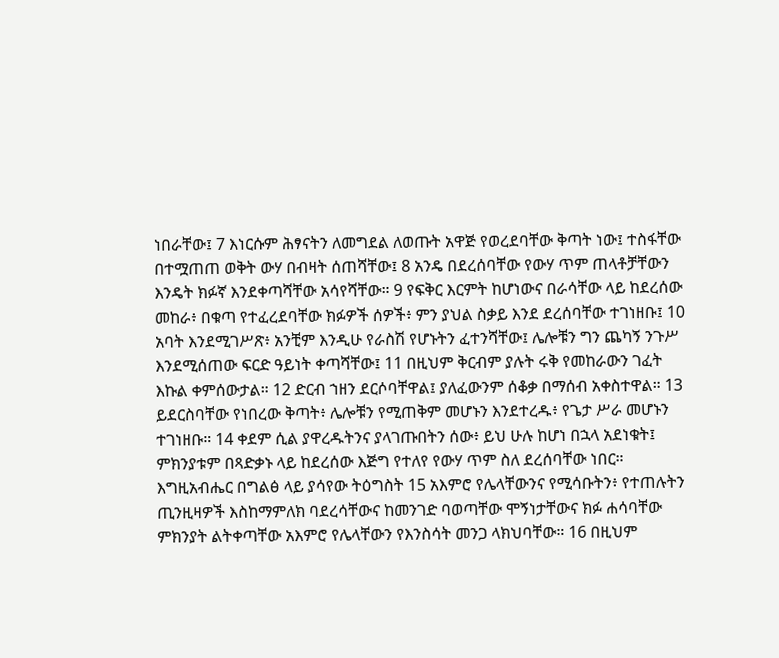ነበራቸው፤ 7 እነርሱም ሕፃናትን ለመግደል ለወጡት አዋጅ የወረደባቸው ቅጣት ነው፤ ተስፋቸው በተሟጠጠ ወቅት ውሃ በብዛት ሰጠሻቸው፤ 8 አንዴ በደረሰባቸው የውሃ ጥም ጠላቶቻቸውን እንዴት ክፉኛ እንደቀጣሻቸው አሳየሻቸው። 9 የፍቅር እርምት ከሆነውና በራሳቸው ላይ ከደረሰው መከራ፥ በቁጣ የተፈረደባቸው ክፉዎች ሰዎች፥ ምን ያህል ስቃይ እንደ ደረሰባቸው ተገነዘቡ፤ 10 አባት እንደሚገሥጽ፥ አንቺም እንዲሁ የራስሽ የሆኑትን ፈተንሻቸው፤ ሌሎቹን ግን ጨካኝ ንጉሥ እንደሚሰጠው ፍርድ ዓይነት ቀጣሻቸው፤ 11 በዚህም ቅርብም ያሉት ሩቅ የመከራውን ገፈት እኩል ቀምሰውታል። 12 ድርብ ኀዘን ደርሶባቸዋል፤ ያለፈውንም ሰቆቃ በማሰብ አቀስተዋል። 13 ይደርስባቸው የነበረው ቅጣት፥ ሌሎቹን የሚጠቅም መሆኑን እንደተረዱ፥ የጌታ ሥራ መሆኑን ተገነዘቡ። 14 ቀደም ሲል ያዋረዱትንና ያላገጡበትን ሰው፥ ይህ ሁሉ ከሆነ በኋላ አደነቁት፤ ምክንያቱም በጻድቃኑ ላይ ከደረሰው እጅግ የተለየ የውሃ ጥም ስለ ደረሰባቸው ነበር። እግዚአብሔር በግልፅ ላይ ያሳየው ትዕግስት 15 አእምሮ የሌላቸውንና የሚሳቡትን፥ የተጠሉትን ጢንዚዛዎች እስከማምለክ ባደረሳቸውና ከመንገድ ባወጣቸው ሞኝነታቸውና ክፉ ሐሳባቸው ምክንያት ልትቀጣቸው አእምሮ የሌላቸውን የእንስሳት መንጋ ላክህባቸው። 16 በዚህም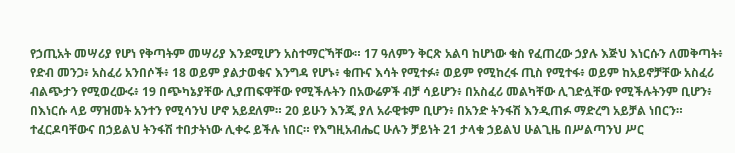የኃጢአት መሣሪያ የሆነ የቅጣትም መሣሪያ እንደሚሆን አስተማርኻቸው። 17 ዓለምን ቅርጽ አልባ ከሆነው ቁስ የፈጠረው ኃያሉ እጅህ እነርሱን ለመቅጣት፥ የድብ መንጋ፥ አስፈሪ አንበሶች፥ 18 ወይም ያልታወቁና እንግዳ የሆኑ፥ ቁጡና እሳት የሚተፉ፥ ወይም የሚከረፋ ጢስ የሚተፋ፥ ወይም ከአይኖቻቸው አስፈሪ ብልጭታን የሚወረውሩ፥ 19 በጭካኔያቸው ሊያጠፍዋቸው የሚችሉትን በአውሬዎች ብቻ ሳይሆን፥ በአስፈሪ መልካቸው ሊገድሏቸው የሚችሉትንም ቢሆን፥ በእነርሱ ላይ ማዝመት አንተን የሚሳንህ ሆኖ አይደለም። 20 ይሁን እንጂ ያለ አራዊቱም ቢሆን፥ በአንድ ትንፋሽ እንዲጠፉ ማድረግ አይቻል ነበርን። ተፈርዶባቸውና በኃይልህ ትንፋሽ ተበታትነው ሊቀሩ ይችሉ ነበር። የእግዚአብሔር ሁሉን ቻይነት 21 ታላቁ ኃይልህ ሁልጊዜ በሥልጣንህ ሥር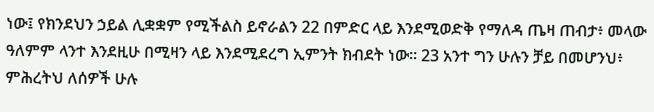ነው፤ የክንደህን ኃይል ሊቋቋም የሚችልስ ይኖራልን 22 በምድር ላይ እንደሚወድቅ የማለዳ ጤዛ ጠብታ፥ መላው ዓለምም ላንተ እንደዚሁ በሚዛን ላይ እንደሚደረግ ኢምንት ክብደት ነው። 23 አንተ ግን ሁሉን ቻይ በመሆንህ፥ ምሕረትህ ለሰዎች ሁሉ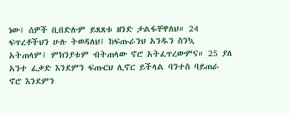ነው፤ ሰዎች ቢበድሉም ይጸጸቱ ዘንድ ታልፋቸዋለህ። 24 ፍጥረቶችህን ሁሉ ትወዳለህ፤ ከፍጡራንህ አንዱን ስንኳ አትጠላም፤ ምክንያቱም ብትጠላው ኖሮ አትፈጥረውምና። 25 ያለ አንተ ፈቃድ እንደምን ፍጡርህ ሊኖር ይችላል ባንተስ ባይጠራ ኖሮ እንደምን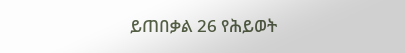ይጠበቃል 26 የሕይወት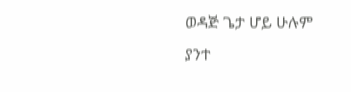ወዳጅ ጌታ ሆይ ሁሉም ያንተ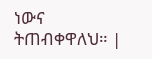ነውና ትጠብቀዋለህ። |